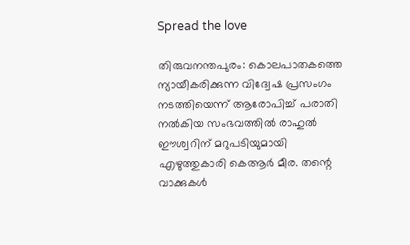Spread the love

തിരുവനന്തപുരം: കൊലപാതകത്തെ ന്യായീകരിക്കുന്ന വിദ്വേഷ പ്രസംഗം നടത്തിയെന്ന് ആരോപിച്ച് പരാതി നല്‍കിയ സംഭവത്തില്‍ രാഹുല്‍ ഈശ്വറിന് മറുപടിയുമായി എഴുത്തുകാരി കെആര്‍ മീര. തന്റെ വാക്കുകള്‍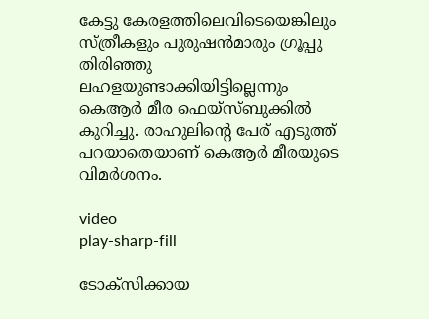കേട്ടു കേരളത്തിലെവിടെയെങ്കിലും സ്ത്രീകളും പുരുഷന്‍മാരും ഗ്രൂപ്പു തിരിഞ്ഞു ലഹളയുണ്ടാക്കിയിട്ടില്ലെന്നും കെആര്‍ മീര ഫെയ്സ്ബുക്കില്‍ കുറിച്ചു. രാഹുലിന്റെ പേര് എടുത്ത് പറയാതെയാണ് കെആര്‍ മീരയുടെ വിമര്‍ശനം.

video
play-sharp-fill

ടോക്‌സിക്കായ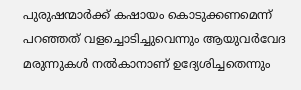പുരുഷന്മാര്‍ക്ക് കഷായം കൊടുക്കണമെന്ന് പറഞ്ഞത് വളച്ചൊടിച്ചുവെന്നും ആയുവര്‍വേദ മരുന്നുകള്‍ നല്‍കാനാണ് ഉദ്യേശിച്ചതെന്നും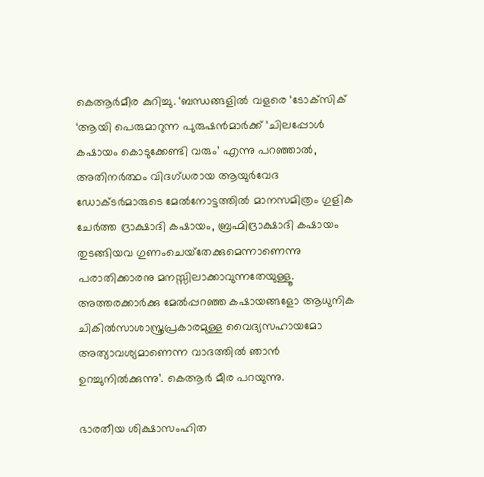കെആര്‍മീര കുറിച്ചു. ‘ബന്ധങ്ങളില്‍ വളരെ ‘ടോക്‌സിക് ‘ആയി പെരുമാറുന്ന പുരുഷന്‍മാര്‍ക്ക് ‘ചിലപ്പോള്‍ കഷായം കൊടുക്കേണ്ടി വരും’ എന്നു പറഞ്ഞാല്‍, അതിനര്‍ത്ഥം വിദഗ്ധരായ ആയുര്‍വേദ ഡോക്ടര്‍മാരുടെ മേല്‍നോട്ടത്തില്‍ മാനസമിത്രം ഗുളിക ചേര്‍ത്ത ദ്രാക്ഷാദി കഷായം, ബ്രഹ്മിദ്രാക്ഷാദി കഷായം തുടങ്ങിയവ ഗുണംചെയ്‌തേക്കുമെന്നാണെന്നു പരാതിക്കാരനു മനസ്സിലാക്കാവുന്നതേയുള്ളൂ. അത്തരക്കാര്‍ക്കു മേല്‍പ്പറഞ്ഞ കഷായങ്ങളോ ആധുനിക ചികില്‍സാശാസ്ത്രപ്രകാരമുള്ള വൈദ്യസഹായമോ അത്യാവശ്യമാണെന്ന വാദത്തില്‍ ഞാന്‍ ഉറച്ചുനില്‍ക്കുന്നു’. കെആര്‍ മീര പറയുന്നു.

ഭാരതീയ ശിക്ഷാസംഹിത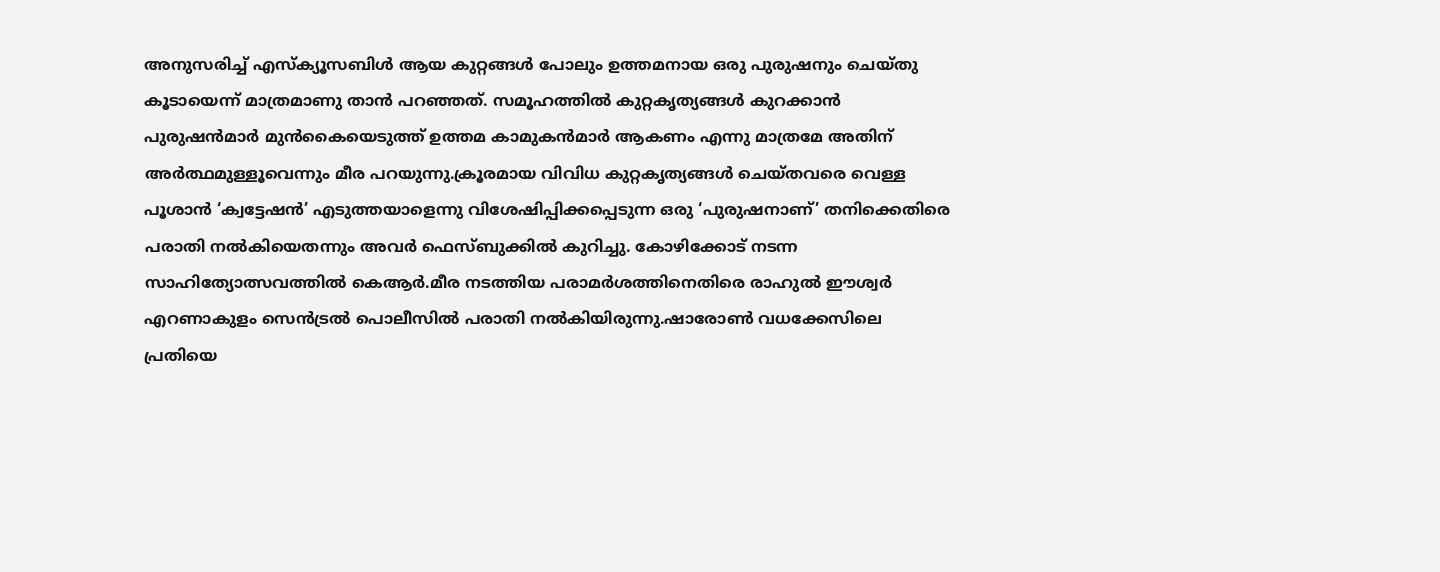അനുസരിച്ച് എസ്‌ക്യൂസബിള്‍ ആയ കുറ്റങ്ങള്‍ പോലും ഉത്തമനായ ഒരു പുരുഷനും ചെയ്തു കൂടായെന്ന് മാത്രമാണു താന്‍ പറഞ്ഞത്. സമൂഹത്തില്‍ കുറ്റകൃത്യങ്ങള്‍ കുറക്കാന്‍ പുരുഷന്‍മാര്‍ മുന്‍കൈയെടുത്ത് ഉത്തമ കാമുകന്‍മാര്‍ ആകണം എന്നു മാത്രമേ അതിന് അര്‍ത്ഥമുള്ളൂവെന്നും മീര പറയുന്നു.ക്രൂരമായ വിവിധ കുറ്റകൃത്യങ്ങള്‍ ചെയ്തവരെ വെള്ള പൂശാന്‍ ‘ക്വട്ടേഷന്‍’ എടുത്തയാളെന്നു വിശേഷിപ്പിക്കപ്പെടുന്ന ഒരു ‘പുരുഷനാണ്’ തനിക്കെതിരെ പരാതി നല്‍കിയെതന്നും അവര്‍ ഫെസ്ബുക്കില്‍ കുറിച്ചു. കോഴിക്കോട് നടന്ന സാഹിത്യോത്സവത്തില്‍ കെആര്‍.മീര നടത്തിയ പരാമര്‍ശത്തിനെതിരെ രാഹുല്‍ ഈശ്വര്‍ എറണാകുളം സെന്‍ട്രല്‍ പൊലീസില്‍ പരാതി നല്‍കിയിരുന്നു.ഷാരോണ്‍ വധക്കേസിലെ പ്രതിയെ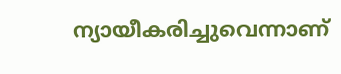ന്യായീകരിച്ചുവെന്നാണ്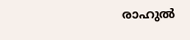രാഹുല്‍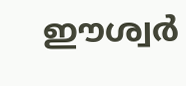ഈശ്വര്‍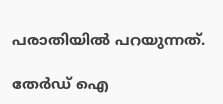പരാതിയില്‍ പറയുന്നത്.

തേർഡ് ഐ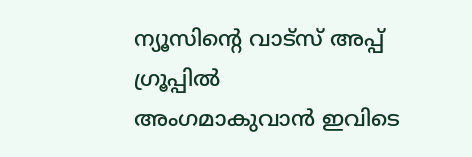ന്യൂസിന്റെ വാട്സ് അപ്പ് ഗ്രൂപ്പിൽ അംഗമാകുവാൻ ഇവിടെ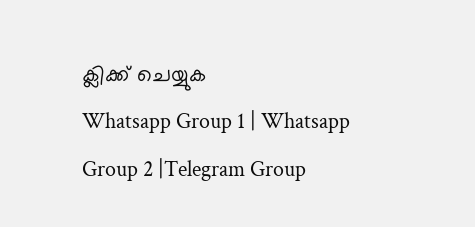ക്ലിക്ക് ചെയ്യുക
Whatsapp Group 1 | Whatsapp Group 2 |Telegram Group